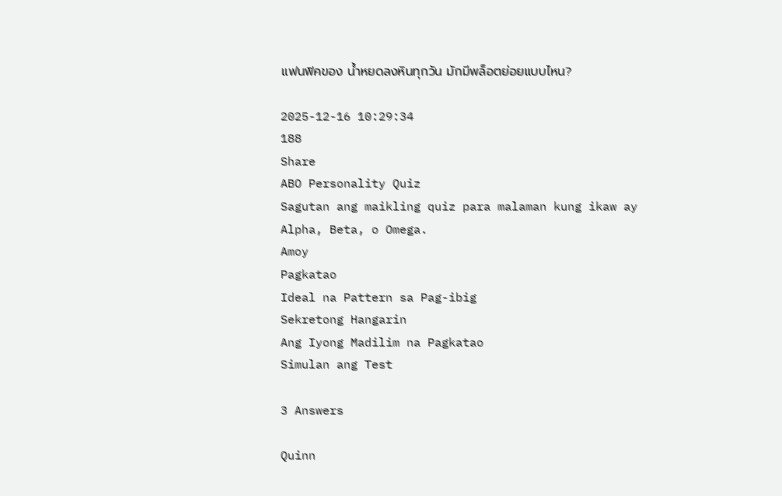แฟนฟิคของ น้ำหยดลงหินทุกวัน มักมีพล็อตย่อยแบบไหน?

2025-12-16 10:29:34
188
Share
ABO Personality Quiz
Sagutan ang maikling quiz para malaman kung ikaw ay Alpha, Beta, o Omega.
Amoy
Pagkatao
Ideal na Pattern sa Pag-ibig
Sekretong Hangarin
Ang Iyong Madilim na Pagkatao
Simulan ang Test

3 Answers

Quinn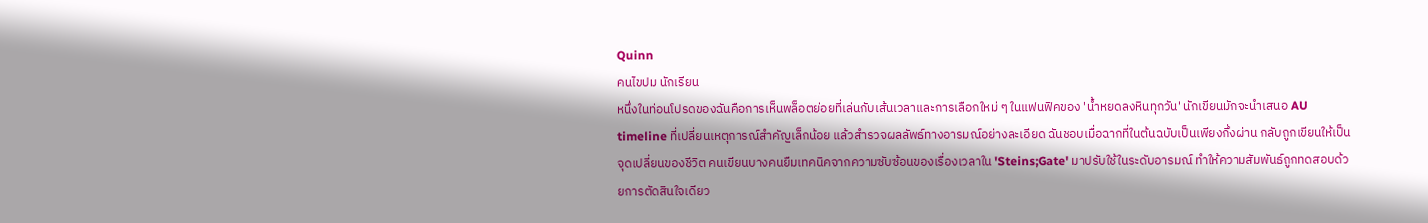Quinn
คนไขปม นักเรียน
หนึ่งในท่อนโปรดของฉันคือการเห็นพล็อตย่อยที่เล่นกับเส้นเวลาและการเลือกใหม่ ๆ ในแฟนฟิคของ 'น้ำหยดลงหินทุกวัน' นักเขียนมักจะนำเสนอ AU timeline ที่เปลี่ยนเหตุการณ์สำคัญเล็กน้อย แล้วสำรวจผลลัพธ์ทางอารมณ์อย่างละเอียด ฉันชอบเมื่อฉากที่ในต้นฉบับเป็นเพียงกึ่งผ่าน กลับถูกเขียนให้เป็นจุดเปลี่ยนของชีวิต คนเขียนบางคนยืมเทคนิคจากความซับซ้อนของเรื่องเวลาใน 'Steins;Gate' มาปรับใช้ในระดับอารมณ์ ทำให้ความสัมพันธ์ถูกทดสอบด้วยการตัดสินใจเดียว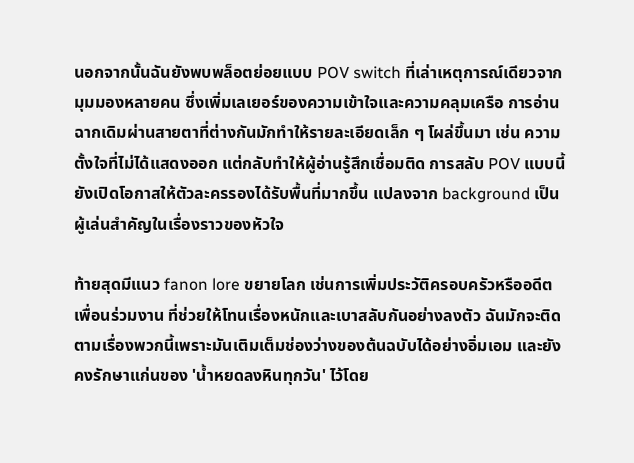นอกจากนั้นฉันยังพบพล็อตย่อยแบบ POV switch ที่เล่าเหตุการณ์เดียวจากมุมมองหลายคน ซึ่งเพิ่มเลเยอร์ของความเข้าใจและความคลุมเครือ การอ่านฉากเดิมผ่านสายตาที่ต่างกันมักทำให้รายละเอียดเล็ก ๆ โผล่ขึ้นมา เช่น ความตั้งใจที่ไม่ได้แสดงออก แต่กลับทำให้ผู้อ่านรู้สึกเชื่อมติด การสลับ POV แบบนี้ยังเปิดโอกาสให้ตัวละครรองได้รับพื้นที่มากขึ้น แปลงจาก background เป็นผู้เล่นสำคัญในเรื่องราวของหัวใจ

ท้ายสุดมีแนว fanon lore ขยายโลก เช่นการเพิ่มประวัติครอบครัวหรืออดีตเพื่อนร่วมงาน ที่ช่วยให้โทนเรื่องหนักและเบาสลับกันอย่างลงตัว ฉันมักจะติดตามเรื่องพวกนี้เพราะมันเติมเต็มช่องว่างของต้นฉบับได้อย่างอิ่มเอม และยังคงรักษาแก่นของ 'น้ำหยดลงหินทุกวัน' ไว้โดย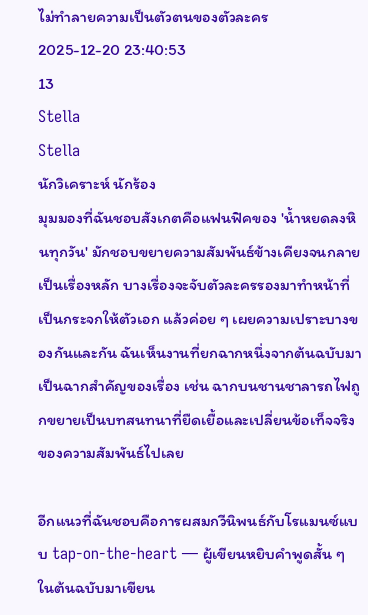ไม่ทำลายความเป็นตัวตนของตัวละคร
2025-12-20 23:40:53
13
Stella
Stella
นักวิเคราะห์ นักร้อง
มุมมองที่ฉันชอบสังเกตคือแฟนฟิคของ 'น้ำหยดลงหินทุกวัน' มักชอบขยายความสัมพันธ์ข้างเคียงจนกลายเป็นเรื่องหลัก บางเรื่องจะจับตัวละครรองมาทำหน้าที่เป็นกระจกให้ตัวเอก แล้วค่อย ๆ เผยความเปราะบางของกันและกัน ฉันเห็นงานที่ยกฉากหนึ่งจากต้นฉบับมาเป็นฉากสำคัญของเรื่อง เช่น ฉากบนชานชาลารถไฟถูกขยายเป็นบทสนทนาที่ยืดเยื้อและเปลี่ยนข้อเท็จจริงของความสัมพันธ์ไปเลย

อีกแนวที่ฉันชอบคือการผสมกวีนิพนธ์กับโรแมนซ์แบบ tap-on-the-heart — ผู้เขียนหยิบคำพูดสั้น ๆ ในต้นฉบับมาเขียน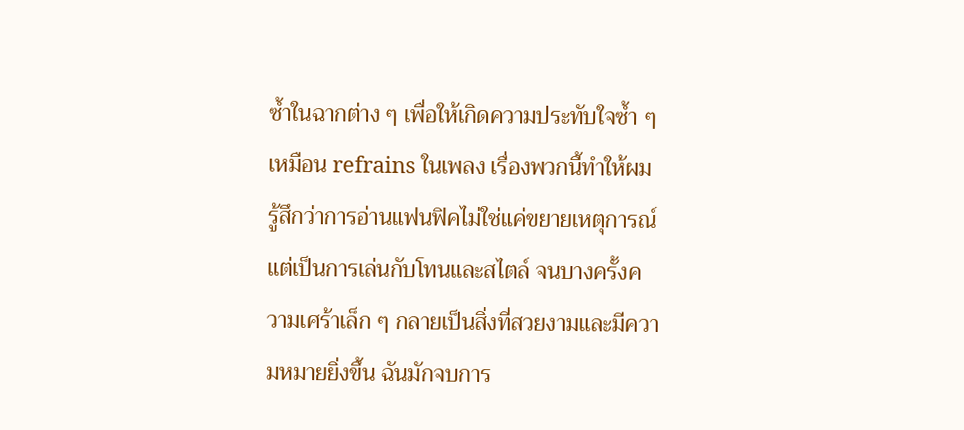ซ้ำในฉากต่าง ๆ เพื่อให้เกิดความประทับใจซ้ำ ๆ เหมือน refrains ในเพลง เรื่องพวกนี้ทำให้ผมรู้สึกว่าการอ่านแฟนฟิคไม่ใช่แค่ขยายเหตุการณ์ แต่เป็นการเล่นกับโทนและสไตล์ จนบางครั้งความเศร้าเล็ก ๆ กลายเป็นสิ่งที่สวยงามและมีความหมายยิ่งขึ้น ฉันมักจบการ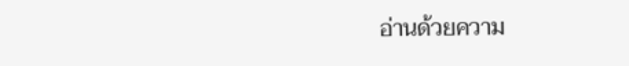อ่านด้วยความ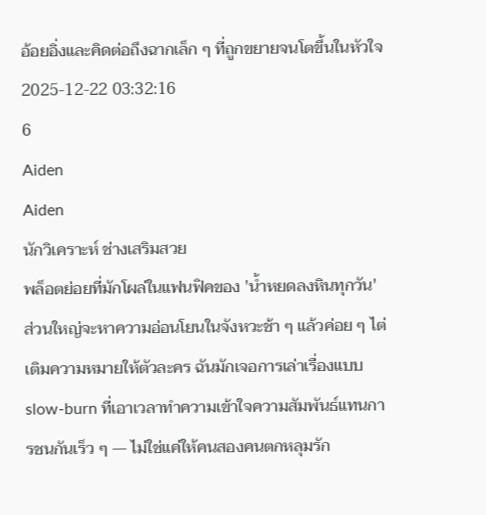อ้อยอิ่งและคิดต่อถึงฉากเล็ก ๆ ที่ถูกขยายจนโตขึ้นในหัวใจ
2025-12-22 03:32:16
6
Aiden
Aiden
นักวิเคราะห์ ช่างเสริมสวย
พล็อตย่อยที่มักโผล่ในแฟนฟิคของ 'น้ำหยดลงหินทุกวัน' ส่วนใหญ่จะหาความอ่อนโยนในจังหวะช้า ๆ แล้วค่อย ๆ ไต่เติมความหมายให้ตัวละคร ฉันมักเจอการเล่าเรื่องแบบ slow-burn ที่เอาเวลาทำความเข้าใจความสัมพันธ์แทนการชนกันเร็ว ๆ — ไม่ใช่แค่ให้คนสองคนตกหลุมรัก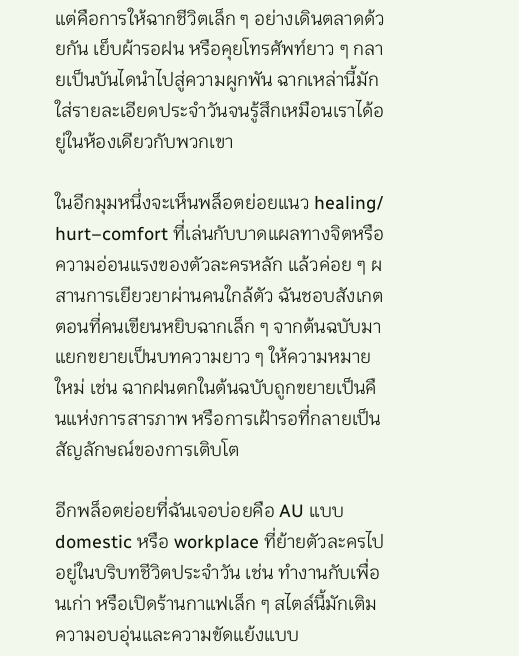แต่คือการให้ฉากชีวิตเล็ก ๆ อย่างเดินตลาดด้วยกัน เย็บผ้ารอฝน หรือคุยโทรศัพท์ยาว ๆ กลายเป็นบันไดนำไปสู่ความผูกพัน ฉากเหล่านี้มักใส่รายละเอียดประจำวันจนรู้สึกเหมือนเราได้อยู่ในห้องเดียวกับพวกเขา

ในอีกมุมหนึ่งจะเห็นพล็อตย่อยแนว healing/ hurt–comfort ที่เล่นกับบาดแผลทางจิตหรือความอ่อนแรงของตัวละครหลัก แล้วค่อย ๆ ผสานการเยียวยาผ่านคนใกล้ตัว ฉันชอบสังเกตตอนที่คนเขียนหยิบฉากเล็ก ๆ จากต้นฉบับมาแยกขยายเป็นบทความยาว ๆ ให้ความหมายใหม่ เช่น ฉากฝนตกในต้นฉบับถูกขยายเป็นคืนแห่งการสารภาพ หรือการเฝ้ารอที่กลายเป็นสัญลักษณ์ของการเติบโต

อีกพล็อตย่อยที่ฉันเจอบ่อยคือ AU แบบ domestic หรือ workplace ที่ย้ายตัวละครไปอยู่ในบริบทชีวิตประจำวัน เช่น ทำงานกับเพื่อนเก่า หรือเปิดร้านกาแฟเล็ก ๆ สไตล์นี้มักเติมความอบอุ่นและความขัดแย้งแบบ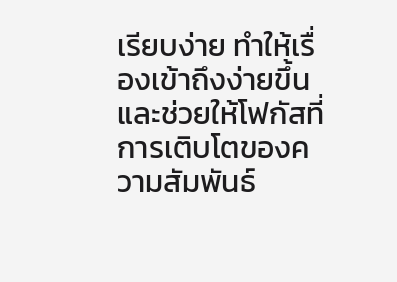เรียบง่าย ทำให้เรื่องเข้าถึงง่ายขึ้นและช่วยให้โฟกัสที่การเติบโตของความสัมพันธ์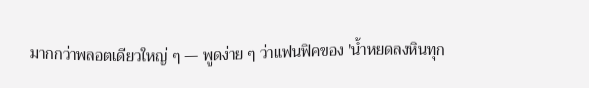มากกว่าพลอตเดียวใหญ่ ๆ — พูดง่าย ๆ ว่าแฟนฟิคของ 'น้ำหยดลงหินทุก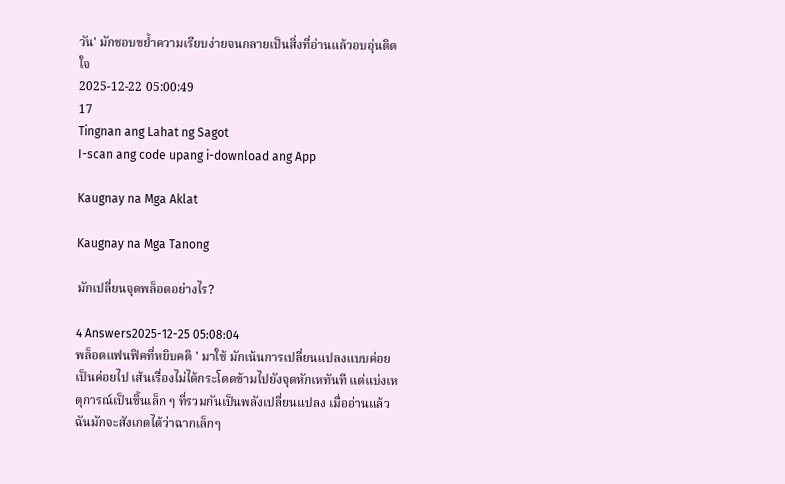วัน' มักชอบขย้ำความเรียบง่ายจนกลายเป็นสิ่งที่อ่านแล้วอบอุ่นติดใจ
2025-12-22 05:00:49
17
Tingnan ang Lahat ng Sagot
I-scan ang code upang i-download ang App

Kaugnay na Mga Aklat

Kaugnay na Mga Tanong

มักเปลี่ยนจุดพล็อตอย่างไร?

4 Answers2025-12-25 05:08:04
พล็อตแฟนฟิคที่หยิบคติ ' มาใช้ มักเน้นการเปลี่ยนแปลงแบบค่อยเป็นค่อยไป เส้นเรื่องไม่ได้กระโดดข้ามไปยังจุดหักเหทันที แต่แบ่งเหตุการณ์เป็นชิ้นเล็ก ๆ ที่รวมกันเป็นพลังเปลี่ยนแปลง เมื่ออ่านแล้วฉันมักจะสังเกตได้ว่าฉากเล็กๆ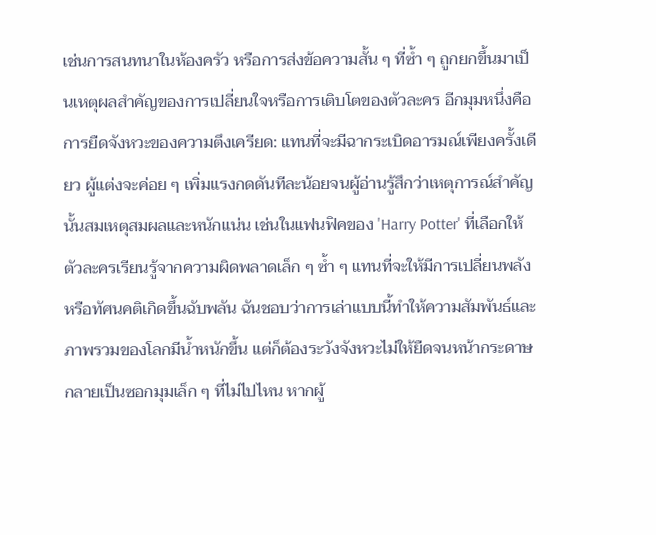เช่นการสนทนาในห้องครัว หรือการส่งข้อความสั้น ๆ ที่ซ้ำ ๆ ถูกยกขึ้นมาเป็นเหตุผลสำคัญของการเปลี่ยนใจหรือการเติบโตของตัวละคร อีกมุมหนึ่งคือการยืดจังหวะของความตึงเครียด: แทนที่จะมีฉากระเบิดอารมณ์เพียงครั้งเดียว ผู้แต่งจะค่อย ๆ เพิ่มแรงกดดันทีละน้อยจนผู้อ่านรู้สึกว่าเหตุการณ์สำคัญนั้นสมเหตุสมผลและหนักแน่น เช่นในแฟนฟิคของ 'Harry Potter' ที่เลือกให้ตัวละครเรียนรู้จากความผิดพลาดเล็ก ๆ ซ้ำ ๆ แทนที่จะให้มีการเปลี่ยนพลังหรือทัศนคติเกิดขึ้นฉับพลัน ฉันชอบว่าการเล่าแบบนี้ทำให้ความสัมพันธ์และภาพรวมของโลกมีน้ำหนักขึ้น แต่ก็ต้องระวังจังหวะไม่ให้ยืดจนหน้ากระดาษกลายเป็นซอกมุมเล็ก ๆ ที่ไม่ไปไหน หากผู้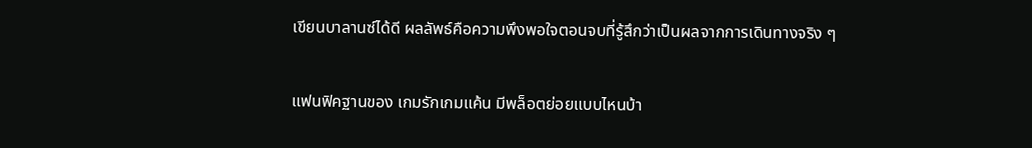เขียนบาลานซ์ได้ดี ผลลัพธ์คือความพึงพอใจตอนจบที่รู้สึกว่าเป็นผลจากการเดินทางจริง ๆ

แฟนฟิคฐานของ เกมรักเกมแค้น มีพล็อตย่อยแบบไหนบ้า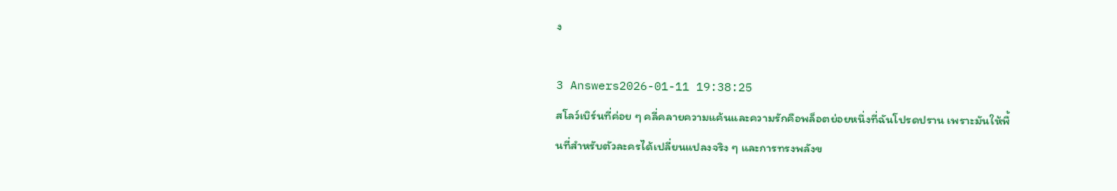ง

3 Answers2026-01-11 19:38:25
สโลว์เบิร์นที่ค่อย ๆ คลี่คลายความแค้นและความรักคือพล็อตย่อยหนึ่งที่ฉันโปรดปราน เพราะมันให้พื้นที่สำหรับตัวละครได้เปลี่ยนแปลงจริง ๆ และการทรงพลังข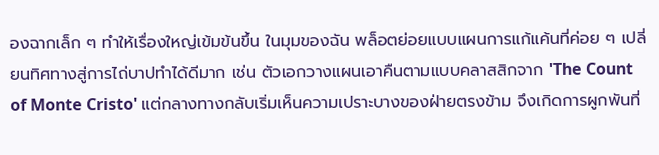องฉากเล็ก ๆ ทำให้เรื่องใหญ่เข้มข้นขึ้น ในมุมของฉัน พล็อตย่อยแบบแผนการแก้แค้นที่ค่อย ๆ เปลี่ยนทิศทางสู่การไถ่บาปทำได้ดีมาก เช่น ตัวเอกวางแผนเอาคืนตามแบบคลาสสิกจาก 'The Count of Monte Cristo' แต่กลางทางกลับเริ่มเห็นความเปราะบางของฝ่ายตรงข้าม จึงเกิดการผูกพันที่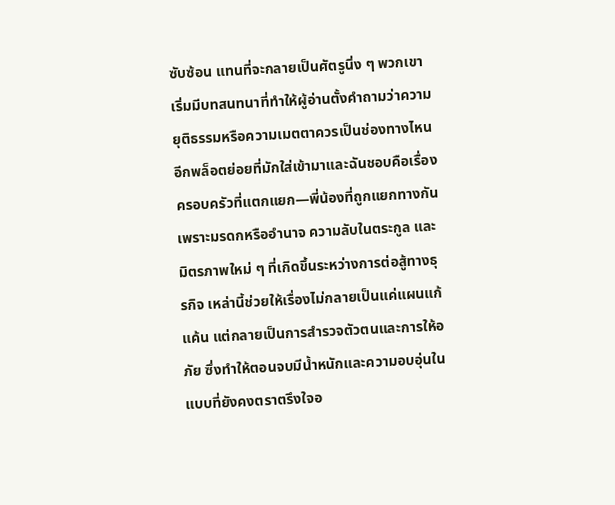ซับซ้อน แทนที่จะกลายเป็นศัตรูนิ่ง ๆ พวกเขาเริ่มมีบทสนทนาที่ทำให้ผู้อ่านตั้งคำถามว่าความยุติธรรมหรือความเมตตาควรเป็นช่องทางไหน อีกพล็อตย่อยที่มักใส่เข้ามาและฉันชอบคือเรื่องครอบครัวที่แตกแยก—พี่น้องที่ถูกแยกทางกันเพราะมรดกหรืออำนาจ ความลับในตระกูล และมิตรภาพใหม่ ๆ ที่เกิดขึ้นระหว่างการต่อสู้ทางธุรกิจ เหล่านี้ช่วยให้เรื่องไม่กลายเป็นแค่แผนแก้แค้น แต่กลายเป็นการสำรวจตัวตนและการให้อภัย ซึ่งทำให้ตอนจบมีน้ำหนักและความอบอุ่นในแบบที่ยังคงตราตรึงใจอ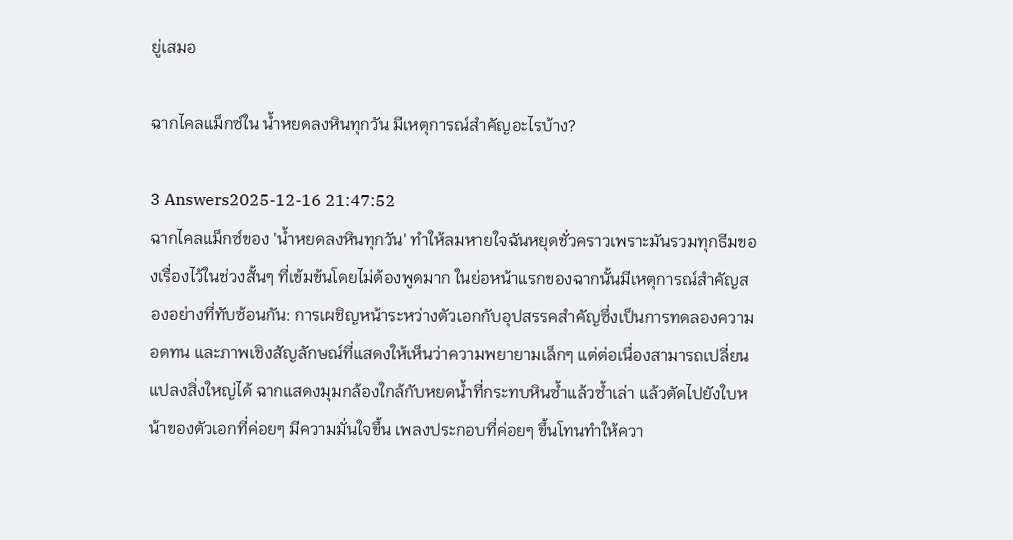ยู่เสมอ

ฉากไคลแม็กซ์ใน น้ำหยดลงหินทุกวัน มีเหตุการณ์สำคัญอะไรบ้าง?

3 Answers2025-12-16 21:47:52
ฉากไคลแม็กซ์ของ 'น้ำหยดลงหินทุกวัน' ทำให้ลมหายใจฉันหยุดชั่วคราวเพราะมันรวมทุกธีมของเรื่องไว้ในช่วงสั้นๆ ที่เข้มข้นโดยไม่ต้องพูดมาก ในย่อหน้าแรกของฉากนั้นมีเหตุการณ์สำคัญสองอย่างที่ทับซ้อนกัน: การเผชิญหน้าระหว่างตัวเอกกับอุปสรรคสำคัญซึ่งเป็นการทดลองความอดทน และภาพเชิงสัญลักษณ์ที่แสดงให้เห็นว่าความพยายามเล็กๆ แต่ต่อเนื่องสามารถเปลี่ยนแปลงสิ่งใหญ่ได้ ฉากแสดงมุมกล้องใกล้กับหยดน้ำที่กระทบหินซ้ำแล้วซ้ำเล่า แล้วตัดไปยังใบหน้าของตัวเอกที่ค่อยๆ มีความมั่นใจขึ้น เพลงประกอบที่ค่อยๆ ขึ้นโทนทำให้ควา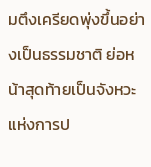มตึงเครียดพุ่งขึ้นอย่างเป็นธรรมชาติ ย่อหน้าสุดท้ายเป็นจังหวะแห่งการป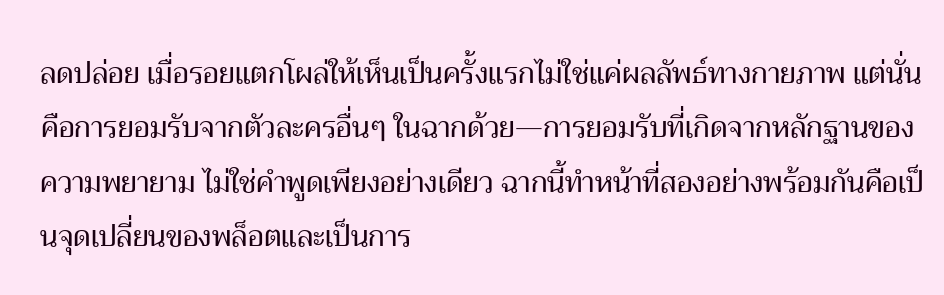ลดปล่อย เมื่อรอยแตกโผล่ให้เห็นเป็นครั้งแรกไม่ใช่แค่ผลลัพธ์ทางกายภาพ แต่นั่นคือการยอมรับจากตัวละครอื่นๆ ในฉากด้วย—การยอมรับที่เกิดจากหลักฐานของความพยายาม ไม่ใช่คำพูดเพียงอย่างเดียว ฉากนี้ทำหน้าที่สองอย่างพร้อมกันคือเป็นจุดเปลี่ยนของพล็อตและเป็นการ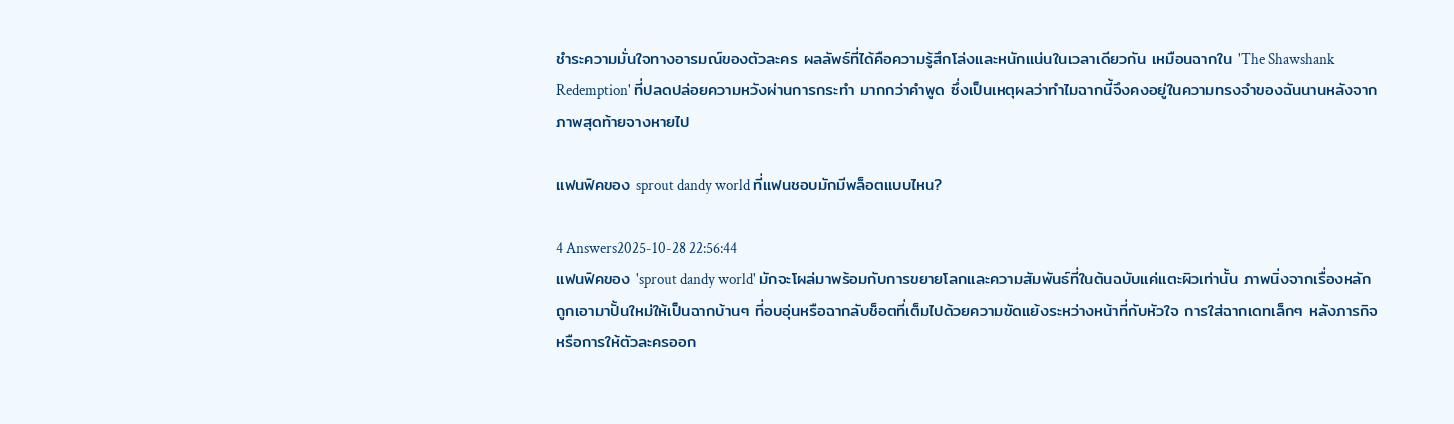ชำระความมั่นใจทางอารมณ์ของตัวละคร ผลลัพธ์ที่ได้คือความรู้สึกโล่งและหนักแน่นในเวลาเดียวกัน เหมือนฉากใน 'The Shawshank Redemption' ที่ปลดปล่อยความหวังผ่านการกระทำ มากกว่าคำพูด ซึ่งเป็นเหตุผลว่าทำไมฉากนี้จึงคงอยู่ในความทรงจำของฉันนานหลังจากภาพสุดท้ายจางหายไป

แฟนฟิคของ sprout dandy world ที่แฟนชอบมักมีพล็อตแบบไหน?

4 Answers2025-10-28 22:56:44
แฟนฟิคของ 'sprout dandy world' มักจะโผล่มาพร้อมกับการขยายโลกและความสัมพันธ์ที่ในต้นฉบับแค่แตะผิวเท่านั้น ภาพนิ่งจากเรื่องหลักถูกเอามาปั้นใหม่ให้เป็นฉากบ้านๆ ที่อบอุ่นหรือฉากลับช็อตที่เต็มไปด้วยความขัดแย้งระหว่างหน้าที่กับหัวใจ การใส่ฉากเดทเล็กๆ หลังภารกิจ หรือการให้ตัวละครออก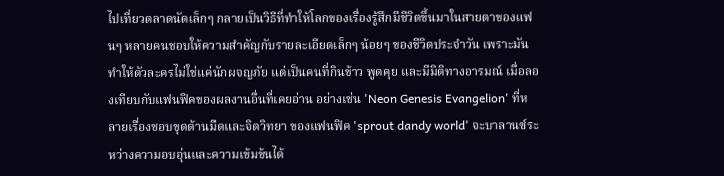ไปเที่ยวตลาดนัดเล็กๆ กลายเป็นวิธีที่ทำให้โลกของเรื่องรู้สึกมีชีวิตขึ้นมาในสายตาของแฟนๆ หลายคนชอบให้ความสำคัญกับรายละเอียดเล็กๆ น้อยๆ ของชีวิตประจำวัน เพราะมันทำให้ตัวละครไม่ใช่แค่นักผจญภัย แต่เป็นคนที่กินข้าว พูดคุย และมีมิติทางอารมณ์ เมื่อลองเทียบกับแฟนฟิคของผลงานอื่นที่เคยอ่าน อย่างเช่น 'Neon Genesis Evangelion' ที่หลายเรื่องชอบขุดด้านมืดและจิตวิทยา ของแฟนฟิค 'sprout dandy world' จะบาลานซ์ระหว่างความอบอุ่นและความเข้มข้นได้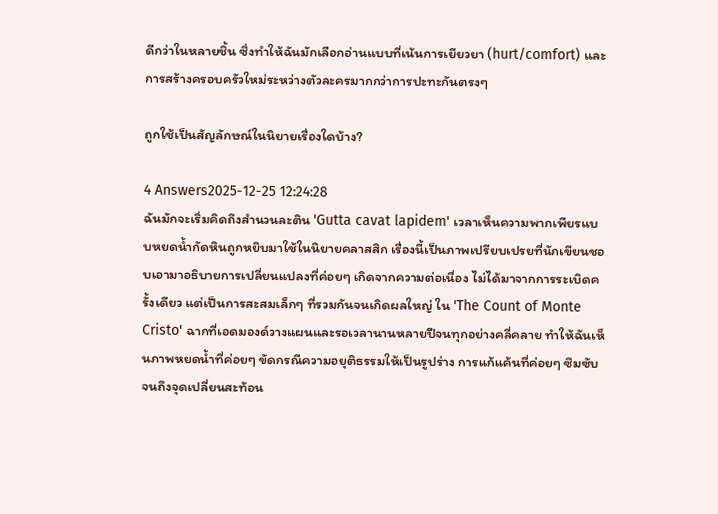ดีกว่าในหลายชิ้น ซึ่งทำให้ฉันมักเลือกอ่านแบบที่เน้นการเยียวยา (hurt/comfort) และการสร้างครอบครัวใหม่ระหว่างตัวละครมากกว่าการปะทะกันตรงๆ

ถูกใช้เป็นสัญลักษณ์ในนิยายเรื่องใดบ้าง?

4 Answers2025-12-25 12:24:28
ฉันมักจะเริ่มคิดถึงสำนวนละติน 'Gutta cavat lapidem' เวลาเห็นความพากเพียรแบบหยดน้ำกัดหินถูกหยิบมาใช้ในนิยายคลาสสิก เรื่องนี้เป็นภาพเปรียบเปรยที่นักเขียนชอบเอามาอธิบายการเปลี่ยนแปลงที่ค่อยๆ เกิดจากความต่อเนื่อง ไม่ได้มาจากการระเบิดครั้งเดียว แต่เป็นการสะสมเล็กๆ ที่รวมกันจนเกิดผลใหญ่ ใน 'The Count of Monte Cristo' ฉากที่เอดมองด์วางแผนและรอเวลานานหลายปีจนทุกอย่างคลี่คลาย ทำให้ฉันเห็นภาพหยดน้ำที่ค่อยๆ ขัดกรณีความอยุติธรรมให้เป็นรูปร่าง การแก้แค้นที่ค่อยๆ ซึมซับจนถึงจุดเปลี่ยนสะท้อน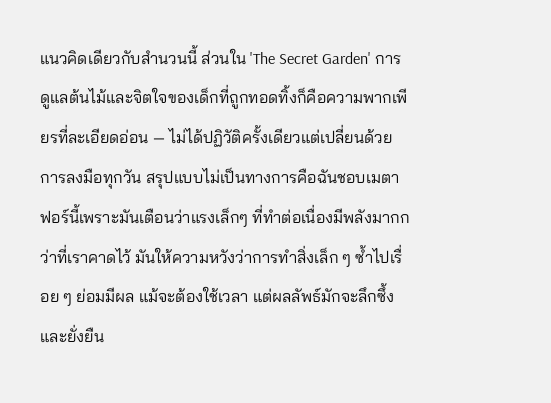แนวคิดเดียวกับสำนวนนี้ ส่วนใน 'The Secret Garden' การดูแลต้นไม้และจิตใจของเด็กที่ถูกทอดทิ้งก็คือความพากเพียรที่ละเอียดอ่อน — ไม่ได้ปฏิวัติครั้งเดียวแต่เปลี่ยนด้วยการลงมือทุกวัน สรุปแบบไม่เป็นทางการคือฉันชอบเมตาฟอร์นี้เพราะมันเตือนว่าแรงเล็กๆ ที่ทำต่อเนื่องมีพลังมากกว่าที่เราคาดไว้ มันให้ความหวังว่าการทำสิ่งเล็ก ๆ ซ้ำไปเรื่อย ๆ ย่อมมีผล แม้จะต้องใช้เวลา แต่ผลลัพธ์มักจะลึกซึ้งและยั่งยืน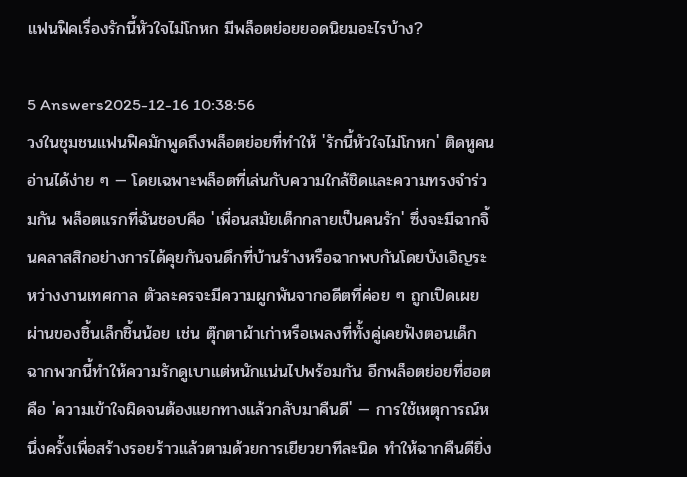แฟนฟิคเรื่องรักนี้หัวใจไม่โกหก มีพล็อตย่อยยอดนิยมอะไรบ้าง?

5 Answers2025-12-16 10:38:56
วงในชุมชนแฟนฟิคมักพูดถึงพล็อตย่อยที่ทำให้ 'รักนี้หัวใจไม่โกหก' ติดหูคนอ่านได้ง่าย ๆ — โดยเฉพาะพล็อตที่เล่นกับความใกล้ชิดและความทรงจำร่วมกัน พล็อตแรกที่ฉันชอบคือ 'เพื่อนสมัยเด็กกลายเป็นคนรัก' ซึ่งจะมีฉากจิ้นคลาสสิกอย่างการได้คุยกันจนดึกที่บ้านร้างหรือฉากพบกันโดยบังเอิญระหว่างงานเทศกาล ตัวละครจะมีความผูกพันจากอดีตที่ค่อย ๆ ถูกเปิดเผยผ่านของชิ้นเล็กชิ้นน้อย เช่น ตุ๊กตาผ้าเก่าหรือเพลงที่ทั้งคู่เคยฟังตอนเด็ก ฉากพวกนี้ทำให้ความรักดูเบาแต่หนักแน่นไปพร้อมกัน อีกพล็อตย่อยที่ฮอตคือ 'ความเข้าใจผิดจนต้องแยกทางแล้วกลับมาคืนดี' — การใช้เหตุการณ์หนึ่งครั้งเพื่อสร้างรอยร้าวแล้วตามด้วยการเยียวยาทีละนิด ทำให้ฉากคืนดียิ่ง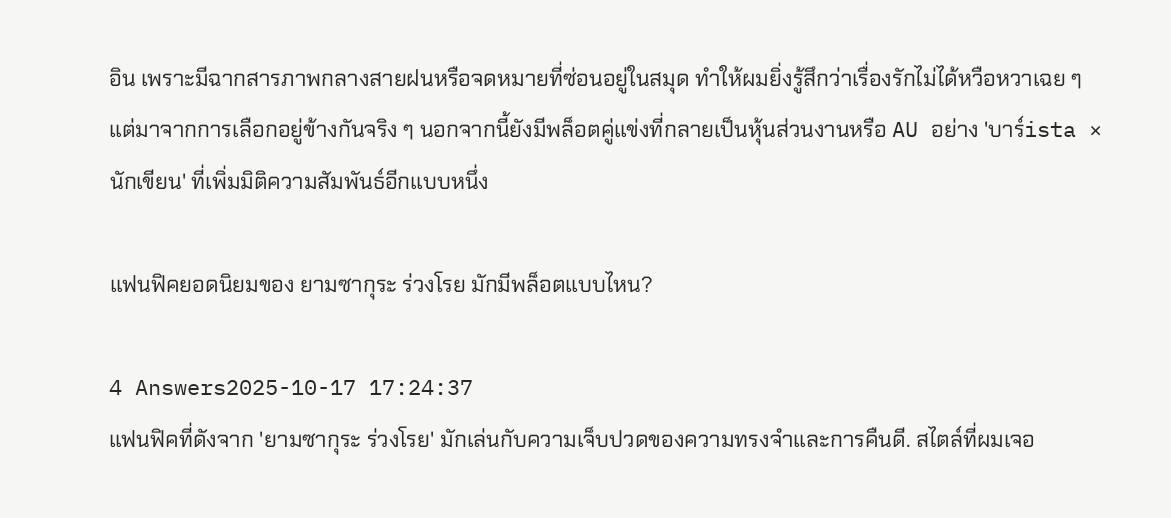อิน เพราะมีฉากสารภาพกลางสายฝนหรือจดหมายที่ซ่อนอยู่ในสมุด ทำให้ผมยิ่งรู้สึกว่าเรื่องรักไม่ได้หวือหวาเฉย ๆ แต่มาจากการเลือกอยู่ข้างกันจริง ๆ นอกจากนี้ยังมีพล็อตคู่แข่งที่กลายเป็นหุ้นส่วนงานหรือ AU อย่าง 'บาร์ista × นักเขียน' ที่เพิ่มมิติความสัมพันธ์อีกแบบหนึ่ง

แฟนฟิคยอดนิยมของ ยามซากุระ ร่วงโรย มักมีพล็อตแบบไหน?

4 Answers2025-10-17 17:24:37
แฟนฟิคที่ดังจาก 'ยามซากุระ ร่วงโรย' มักเล่นกับความเจ็บปวดของความทรงจำและการคืนดี. สไตล์ที่ผมเจอ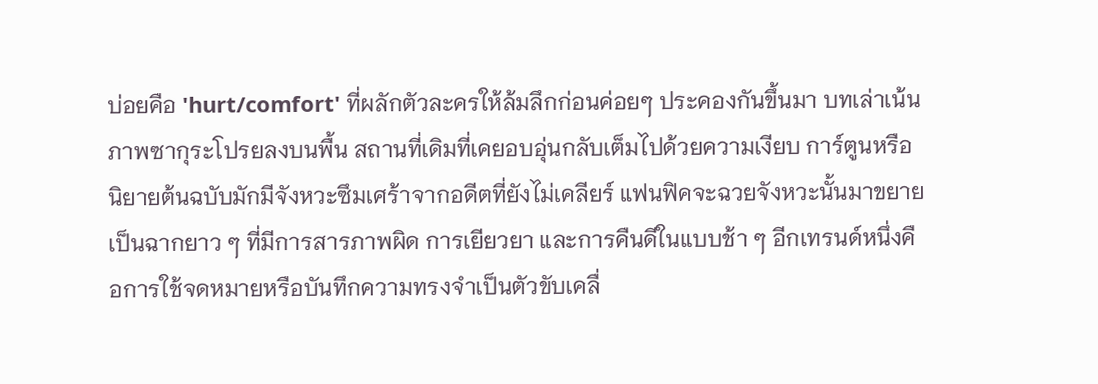บ่อยคือ 'hurt/comfort' ที่ผลักตัวละครให้ล้มลึกก่อนค่อยๆ ประคองกันขึ้นมา บทเล่าเน้นภาพซากุระโปรยลงบนพื้น สถานที่เดิมที่เคยอบอุ่นกลับเต็มไปด้วยความเงียบ การ์ตูนหรือนิยายต้นฉบับมักมีจังหวะซึมเศร้าจากอดีตที่ยังไม่เคลียร์ แฟนฟิคจะฉวยจังหวะนั้นมาขยายเป็นฉากยาว ๆ ที่มีการสารภาพผิด การเยียวยา และการคืนดีในแบบช้า ๆ อีกเทรนด์หนึ่งคือการใช้จดหมายหรือบันทึกความทรงจำเป็นตัวขับเคลื่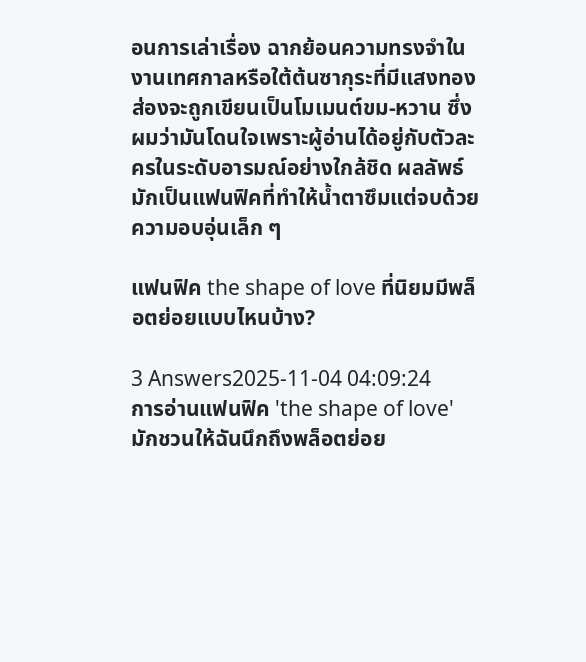อนการเล่าเรื่อง ฉากย้อนความทรงจำในงานเทศกาลหรือใต้ต้นซากุระที่มีแสงทองส่องจะถูกเขียนเป็นโมเมนต์ขม-หวาน ซึ่งผมว่ามันโดนใจเพราะผู้อ่านได้อยู่กับตัวละครในระดับอารมณ์อย่างใกล้ชิด ผลลัพธ์มักเป็นแฟนฟิคที่ทำให้น้ำตาซึมแต่จบด้วยความอบอุ่นเล็ก ๆ

แฟนฟิค the shape of love ที่นิยมมีพล็อตย่อยแบบไหนบ้าง?

3 Answers2025-11-04 04:09:24
การอ่านแฟนฟิค 'the shape of love' มักชวนให้ฉันนึกถึงพล็อตย่อย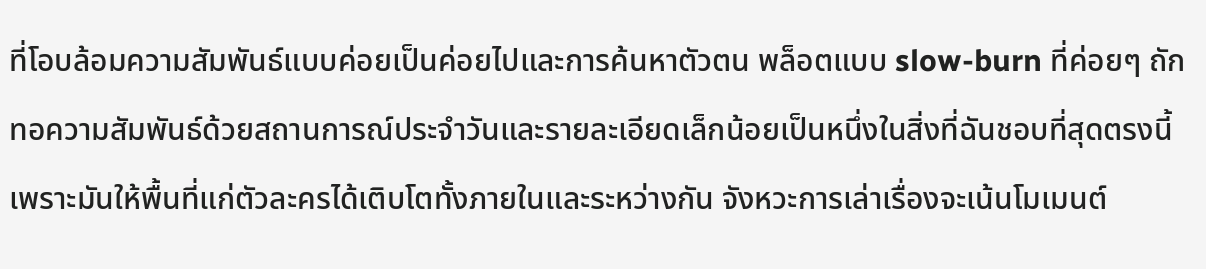ที่โอบล้อมความสัมพันธ์แบบค่อยเป็นค่อยไปและการค้นหาตัวตน พล็อตแบบ slow-burn ที่ค่อยๆ ถักทอความสัมพันธ์ด้วยสถานการณ์ประจำวันและรายละเอียดเล็กน้อยเป็นหนึ่งในสิ่งที่ฉันชอบที่สุดตรงนี้ เพราะมันให้พื้นที่แก่ตัวละครได้เติบโตทั้งภายในและระหว่างกัน จังหวะการเล่าเรื่องจะเน้นโมเมนต์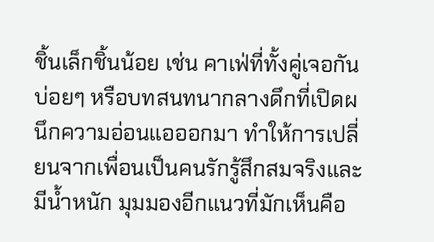ชิ้นเล็กชิ้นน้อย เช่น คาเฟ่ที่ทั้งคู่เจอกันบ่อยๆ หรือบทสนทนากลางดึกที่เปิดผนึกความอ่อนแอออกมา ทำให้การเปลี่ยนจากเพื่อนเป็นคนรักรู้สึกสมจริงและมีน้ำหนัก มุมมองอีกแนวที่มักเห็นคือ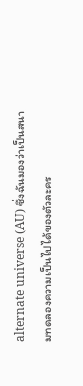alternate universe (AU) ซึ่งฉันมองว่าเป็นสนามทดลองความเป็นไปได้ของตัวละคร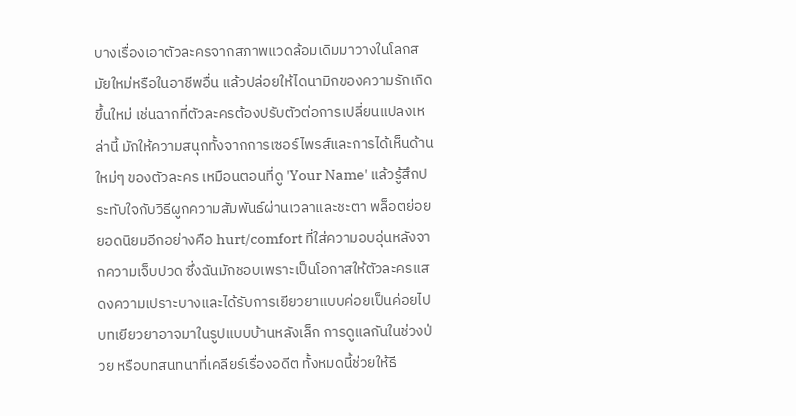บางเรื่องเอาตัวละครจากสภาพแวดล้อมเดิมมาวางในโลกสมัยใหม่หรือในอาชีพอื่น แล้วปล่อยให้ไดนามิกของความรักเกิดขึ้นใหม่ เช่นฉากที่ตัวละครต้องปรับตัวต่อการเปลี่ยนแปลงเหล่านี้ มักให้ความสนุกทั้งจากการเซอร์ไพรส์และการได้เห็นด้านใหม่ๆ ของตัวละคร เหมือนตอนที่ดู 'Your Name' แล้วรู้สึกประทับใจกับวิธีผูกความสัมพันธ์ผ่านเวลาและชะตา พล็อตย่อยยอดนิยมอีกอย่างคือ hurt/comfort ที่ใส่ความอบอุ่นหลังจากความเจ็บปวด ซึ่งฉันมักชอบเพราะเป็นโอกาสให้ตัวละครแสดงความเปราะบางและได้รับการเยียวยาแบบค่อยเป็นค่อยไป บทเยียวยาอาจมาในรูปแบบบ้านหลังเล็ก การดูแลกันในช่วงป่วย หรือบทสนทนาที่เคลียร์เรื่องอดีต ทั้งหมดนี้ช่วยให้ธี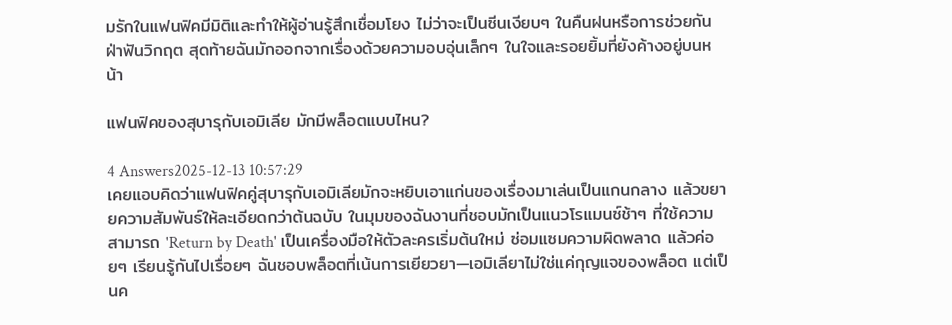มรักในแฟนฟิคมีมิติและทำให้ผู้อ่านรู้สึกเชื่อมโยง ไม่ว่าจะเป็นซีนเงียบๆ ในคืนฝนหรือการช่วยกันฝ่าฟันวิกฤต สุดท้ายฉันมักออกจากเรื่องด้วยความอบอุ่นเล็กๆ ในใจและรอยยิ้มที่ยังค้างอยู่บนหน้า

แฟนฟิคของสุบารุกับเอมิเลีย มักมีพล็อตแบบไหน?

4 Answers2025-12-13 10:57:29
เคยแอบคิดว่าแฟนฟิคคู่สุบารุกับเอมิเลียมักจะหยิบเอาแก่นของเรื่องมาเล่นเป็นแกนกลาง แล้วขยายความสัมพันธ์ให้ละเอียดกว่าต้นฉบับ ในมุมของฉันงานที่ชอบมักเป็นแนวโรแมนซ์ช้าๆ ที่ใช้ความสามารถ 'Return by Death' เป็นเครื่องมือให้ตัวละครเริ่มต้นใหม่ ซ่อมแซมความผิดพลาด แล้วค่อยๆ เรียนรู้กันไปเรื่อยๆ ฉันชอบพล็อตที่เน้นการเยียวยา—เอมิเลียาไม่ใช่แค่กุญแจของพล็อต แต่เป็นค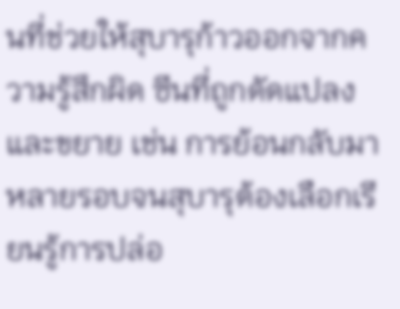นที่ช่วยให้สุบารุก้าวออกจากความรู้สึกผิด ซีนที่ถูกดัดแปลงและขยาย เช่น การย้อนกลับมาหลายรอบจนสุบารุต้องเลือกเรียนรู้การปล่อ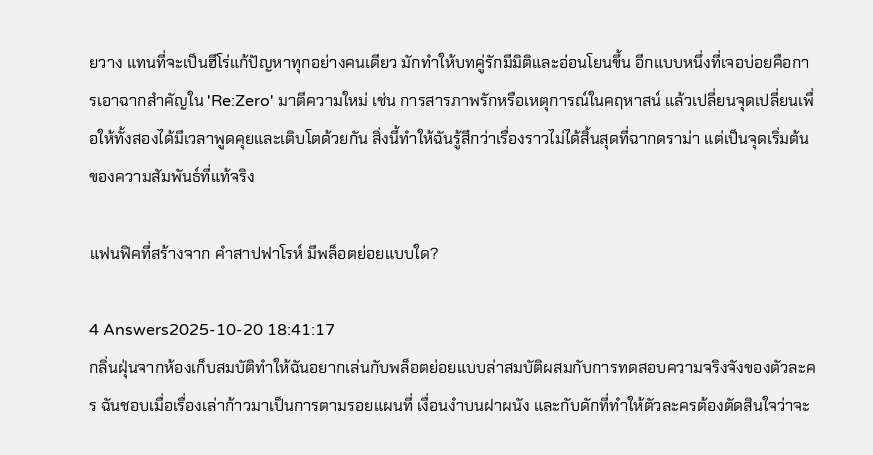ยวาง แทนที่จะเป็นฮีโร่แก้ปัญหาทุกอย่างคนเดียว มักทำให้บทคู่รักมีมิติและอ่อนโยนขึ้น อีกแบบหนึ่งที่เจอบ่อยคือการเอาฉากสำคัญใน 'Re:Zero' มาตีความใหม่ เช่น การสารภาพรักหรือเหตุการณ์ในคฤหาสน์ แล้วเปลี่ยนจุดเปลี่ยนเพื่อให้ทั้งสองได้มีเวลาพูดคุยและเติบโตด้วยกัน สิ่งนี้ทำให้ฉันรู้สึกว่าเรื่องราวไม่ได้สิ้นสุดที่ฉากดราม่า แต่เป็นจุดเริ่มต้นของความสัมพันธ์ที่แท้จริง

แฟนฟิคที่สร้างจาก คําสาปฟาโรห์ มีพล็อตย่อยแบบใด?

4 Answers2025-10-20 18:41:17
กลิ่นฝุ่นจากห้องเก็บสมบัติทำให้ฉันอยากเล่นกับพล็อตย่อยแบบล่าสมบัติผสมกับการทดสอบความจริงจังของตัวละคร ฉันชอบเมื่อเรื่องเล่าก้าวมาเป็นการตามรอยแผนที่ เงื่อนงำบนฝาผนัง และกับดักที่ทำให้ตัวละครต้องตัดสินใจว่าจะ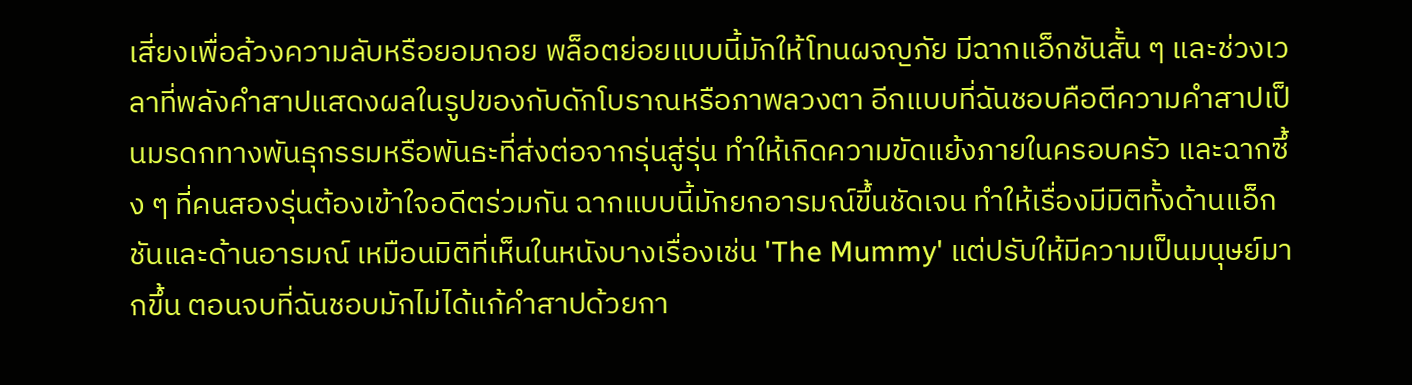เสี่ยงเพื่อล้วงความลับหรือยอมถอย พล็อตย่อยแบบนี้มักให้โทนผจญภัย มีฉากแอ็กชันสั้น ๆ และช่วงเวลาที่พลังคำสาปแสดงผลในรูปของกับดักโบราณหรือภาพลวงตา อีกแบบที่ฉันชอบคือตีความคำสาปเป็นมรดกทางพันธุกรรมหรือพันธะที่ส่งต่อจากรุ่นสู่รุ่น ทำให้เกิดความขัดแย้งภายในครอบครัว และฉากซึ้ง ๆ ที่คนสองรุ่นต้องเข้าใจอดีตร่วมกัน ฉากแบบนี้มักยกอารมณ์ขึ้นชัดเจน ทำให้เรื่องมีมิติทั้งด้านแอ็กชันและด้านอารมณ์ เหมือนมิติที่เห็นในหนังบางเรื่องเช่น 'The Mummy' แต่ปรับให้มีความเป็นมนุษย์มากขึ้น ตอนจบที่ฉันชอบมักไม่ได้แก้คำสาปด้วยกา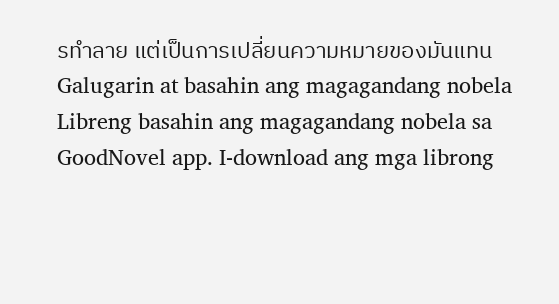รทำลาย แต่เป็นการเปลี่ยนความหมายของมันแทน
Galugarin at basahin ang magagandang nobela
Libreng basahin ang magagandang nobela sa GoodNovel app. I-download ang mga librong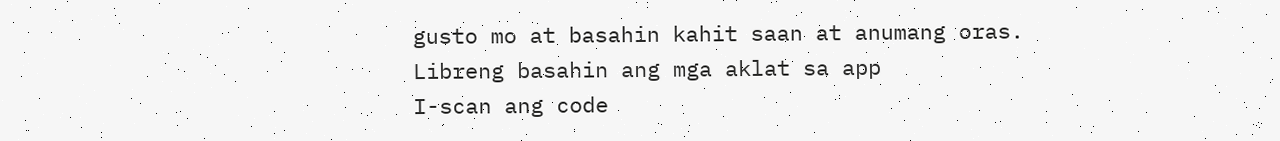gusto mo at basahin kahit saan at anumang oras.
Libreng basahin ang mga aklat sa app
I-scan ang code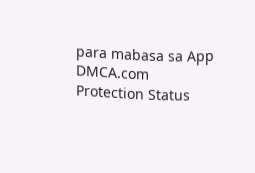para mabasa sa App
DMCA.com Protection Status